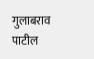गुलाबराव पाटील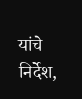यांचे निर्देश,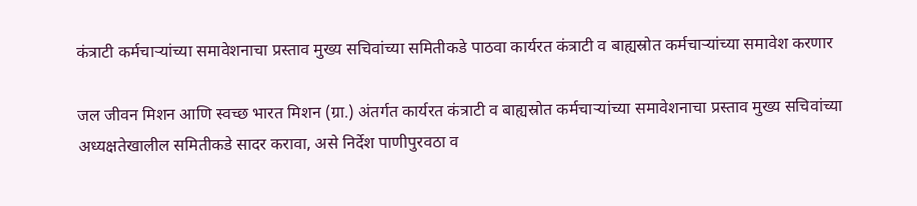कंत्राटी कर्मचाऱ्यांच्या समावेशनाचा प्रस्ताव मुख्य सचिवांच्या समितीकडे पाठवा कार्यरत कंत्राटी व बाह्यस्रोत कर्मचाऱ्यांच्या समावेश करणार

जल जीवन मिशन आणि स्वच्छ भारत मिशन (ग्रा.) अंतर्गत कार्यरत कंत्राटी व बाह्यस्रोत कर्मचाऱ्यांच्या समावेशनाचा प्रस्ताव मुख्य सचिवांच्या अध्यक्षतेखालील समितीकडे सादर करावा, असे निर्देश पाणीपुरवठा व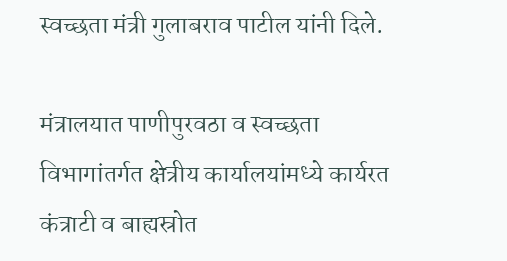स्वच्छता मंत्री गुलाबराव पाटील यांनी दिले.

मंत्रालयात पाणीपुरवठा व स्वच्छता विभागांतर्गत क्षेत्रीय कार्यालयांमध्ये कार्यरत कंत्राटी व बाह्यस्रोत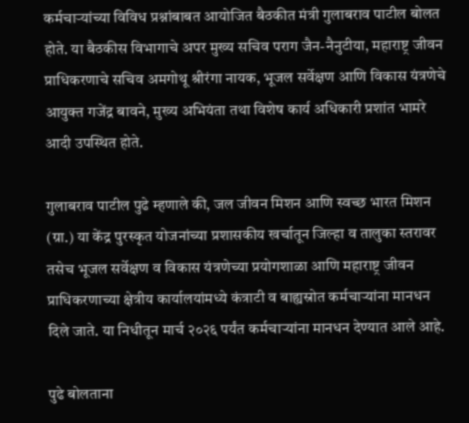कर्मचाऱ्यांच्या विविध प्रश्नांबाबत आयोजित बैठकीत मंत्री गुलाबराव पाटील बोलत होते. या बैठकीस विभागाचे अपर मुख्य सचिव पराग जैन-नैनुटीया, महाराष्ट्र जीवन प्राधिकरणाचे सचिव अमगोथू श्रीरंगा नायक, भूजल सर्वेक्षण आणि विकास यंत्रणेचे आयुक्त गजेंद्र बावने, मुख्य अभियंता तथा विशेष कार्य अधिकारी प्रशांत भामरे आदी उपस्थित होते.

गुलाबराव पाटील पुढे म्हणाले की, जल जीवन मिशन आणि स्वच्छ भारत मिशन (ग्रा.) या केंद्र पुरस्कृत योजनांच्या प्रशासकीय खर्चातून जिल्हा व तालुका स्तरावर तसेच भूजल सर्वेक्षण व विकास यंत्रणेच्या प्रयोगशाळा आणि महाराष्ट्र जीवन प्राधिकरणाच्या क्षेत्रीय कार्यालयांमध्ये कंत्राटी व बाह्यस्रोत कर्मचाऱ्यांना मानधन दिले जाते. या निधीतून मार्च २०२६ पर्यंत कर्मचाऱ्यांना मानधन देण्यात आले आहे.

पुढे बोलताना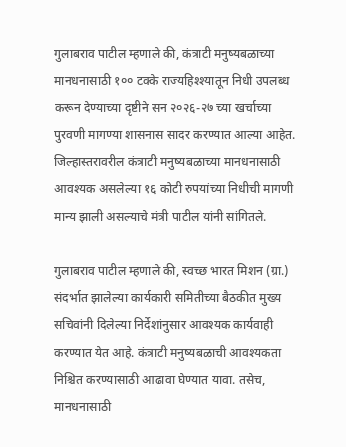गुलाबराव पाटील म्हणाले की, कंत्राटी मनुष्यबळाच्या मानधनासाठी १०० टक्के राज्यहिश्श्यातून निधी उपलब्ध करून देण्याच्या दृष्टीने सन २०२६-२७ च्या खर्चाच्या पुरवणी मागण्या शासनास सादर करण्यात आल्या आहेत. जिल्हास्तरावरील कंत्राटी मनुष्यबळाच्या मानधनासाठी आवश्यक असलेल्या १६ कोटी रुपयांच्या निधीची मागणी मान्य झाली असल्याचे मंत्री पाटील यांनी सांगितले.

गुलाबराव पाटील म्हणाले की, स्वच्छ भारत मिशन (ग्रा.) संदर्भात झालेल्या कार्यकारी समितीच्या बैठकीत मुख्य सचिवांनी दिलेल्या निर्देशांनुसार आवश्यक कार्यवाही करण्यात येत आहे. कंत्राटी मनुष्यबळाची आवश्यकता निश्चित करण्यासाठी आढावा घेण्यात यावा. तसेच, मानधनासाठी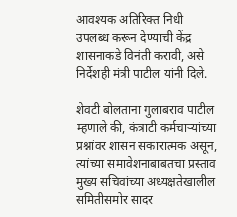आवश्यक अतिरिक्त निधी उपलब्ध करून देण्याची केंद्र शासनाकडे विनंती करावी, असे निर्देशही मंत्री पाटील यांनी दिले.

शेवटी बोलताना गुलाबराव पाटील म्हणाले की, कंत्राटी कर्मचाऱ्यांच्या प्रश्नांवर शासन सकारात्मक असून, त्यांच्या समावेशनाबाबतचा प्रस्ताव मुख्य सचिवांच्या अध्यक्षतेखालील समितीसमोर सादर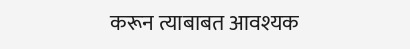करून त्याबाबत आवश्यक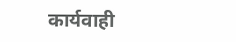कार्यवाही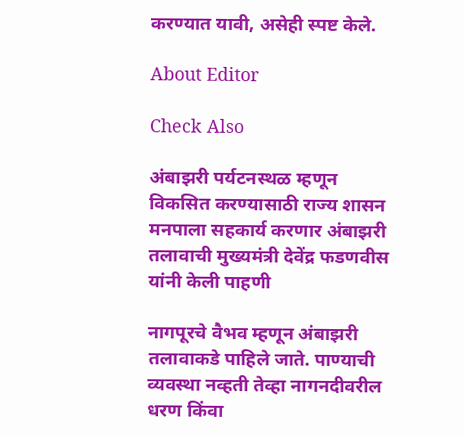करण्यात यावी, असेही स्पष्ट केले.

About Editor

Check Also

अंबाझरी पर्यटनस्थळ म्हणून विकसित करण्यासाठी राज्य शासन मनपाला सहकार्य करणार अंबाझरी तलावाची मुख्यमंत्री देवेंद्र फडणवीस यांनी केली पाहणी

नागपूरचे वैभव म्हणून अंबाझरी तलावाकडे पाहिले जाते. पाण्याची व्यवस्था नव्हती तेव्हा नागनदीवरील धरण किंवा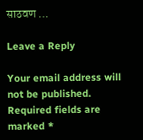साठवण …

Leave a Reply

Your email address will not be published. Required fields are marked *